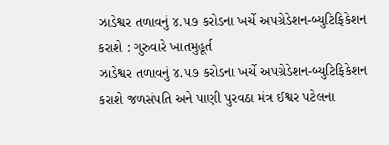ઝાડેશ્વર તળાવનું ૪.૫૭ કરોડના ખર્ચે અપગ્રેડેશન-બ્યુટિફિકેશન કરાશે : ગુરુવારે ખાતમુહૂર્ત
ઝાડેશ્વર તળાવનું ૪.૫૭ કરોડના ખર્ચે અપગ્રેડેશન-બ્યુટિફિકેશન કરાશે જળસંપતિ અને પાણી પુરવઠા મંત્ર ઈશ્વર પટેલના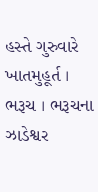હસ્તે ગુરુવારે ખાતમુહૂર્ત । ભરૂચ । ભરૂચના ઝાડેશ્વર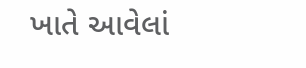ખાતે આવેલાં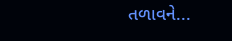તળાવને...